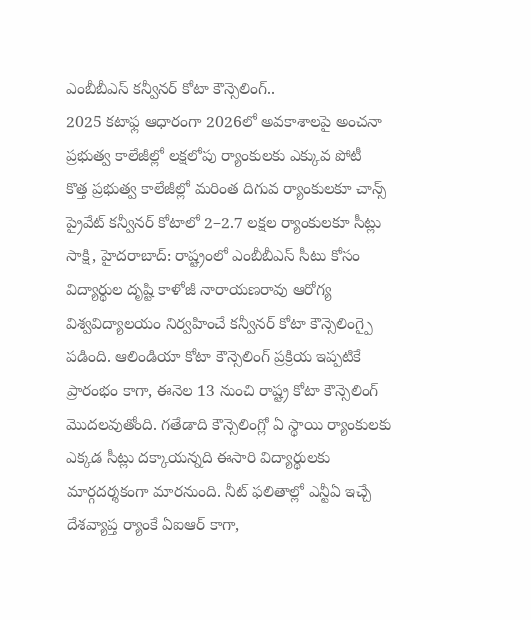ఎంబీబీఎస్ కన్వీనర్ కోటా కౌన్సెలింగ్..
2025 కటాఫ్ల ఆధారంగా 2026లో అవకాశాలపై అంచనా
ప్రభుత్వ కాలేజీల్లో లక్షలోపు ర్యాంకులకు ఎక్కువ పోటీ
కొత్త ప్రభుత్వ కాలేజీల్లో మరింత దిగువ ర్యాంకులకూ చాన్స్
ప్రైవేట్ కన్వీనర్ కోటాలో 2–2.7 లక్షల ర్యాంకులకూ సీట్లు
సాక్షి, హైదరాబాద్: రాష్ట్రంలో ఎంబీబీఎస్ సీటు కోసం విద్యార్థుల దృష్టి కాళోజీ నారాయణరావు ఆరోగ్య విశ్వవిద్యాలయం నిర్వహించే కన్వీనర్ కోటా కౌన్సెలింగ్పై పడింది. ఆలిండియా కోటా కౌన్సెలింగ్ ప్రక్రియ ఇప్పటికే ప్రారంభం కాగా, ఈనెల 13 నుంచి రాష్ట్ర కోటా కౌన్సెలింగ్ మొదలవుతోంది. గతేడాది కౌన్సెలింగ్లో ఏ స్థాయి ర్యాంకులకు ఎక్కడ సీట్లు దక్కాయన్నది ఈసారి విద్యార్థులకు మార్గదర్శకంగా మారనుంది. నీట్ ఫలితాల్లో ఎన్టీఏ ఇచ్చే దేశవ్యాప్త ర్యాంకే ఏఐఆర్ కాగా,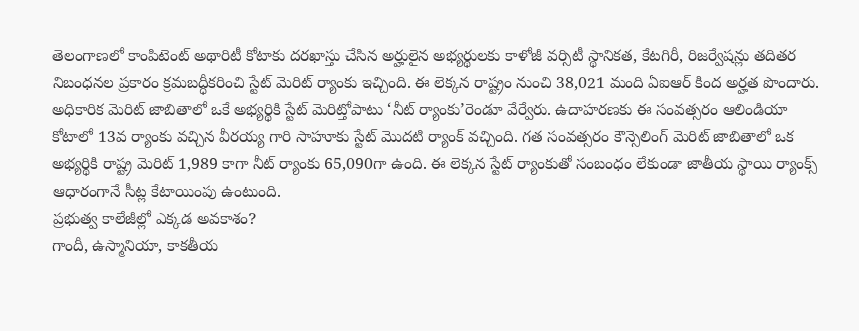తెలంగాణలో కాంపిటెంట్ అథారిటీ కోటాకు దరఖాస్తు చేసిన అర్హులైన అభ్యర్థులకు కాళోజీ వర్సిటీ స్థానికత, కేటగిరీ, రిజర్వేషన్లు తదితర నిబంధనల ప్రకారం క్రమబద్ధీకరించి స్టేట్ మెరిట్ ర్యాంకు ఇచ్చింది. ఈ లెక్కన రాష్ట్రం నుంచి 38,021 మంది ఏఐఆర్ కింద అర్హత పొందారు. అధికారిక మెరిట్ జాబితాలో ఒకే అభ్యర్థికి స్టేట్ మెరిట్తోపాటు ‘నీట్ ర్యాంకు’రెండూ వేర్వేరు. ఉదాహరణకు ఈ సంవత్సరం ఆలిండియా కోటాలో 13వ ర్యాంకు వచ్చిన వీరయ్య గారి సాహూకు స్టేట్ మొదటి ర్యాంక్ వచ్చింది. గత సంవత్సరం కౌన్సెలింగ్ మెరిట్ జాబితాలో ఒక అభ్యర్థికి రాష్ట్ర మెరిట్ 1,989 కాగా నీట్ ర్యాంకు 65,090గా ఉంది. ఈ లెక్కన స్టేట్ ర్యాంకుతో సంబంధం లేకుండా జాతీయ స్థాయి ర్యాంక్స్ ఆధారంగానే సీట్ల కేటాయింపు ఉంటుంది.
ప్రభుత్వ కాలేజీల్లో ఎక్కడ అవకాశం?
గాందీ, ఉస్మానియా, కాకతీయ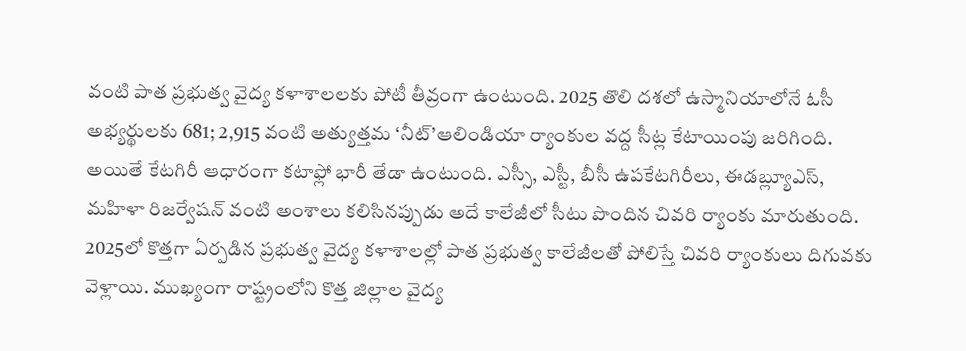వంటి పాత ప్రభుత్వ వైద్య కళాశాలలకు పోటీ తీవ్రంగా ఉంటుంది. 2025 తొలి దశలో ఉస్మానియాలోనే ఓసీ అభ్యర్థులకు 681; 2,915 వంటి అత్యుత్తమ ‘నీట్’ఆలిండియా ర్యాంకుల వద్ద సీట్ల కేటాయింపు జరిగింది. అయితే కేటగిరీ ఆధారంగా కటాఫ్లో భారీ తేడా ఉంటుంది. ఎస్సీ, ఎస్టీ, బీసీ ఉపకేటగిరీలు, ఈడబ్ల్యూఎస్, మహిళా రిజర్వేషన్ వంటి అంశాలు కలిసినప్పుడు అదే కాలేజీలో సీటు పొందిన చివరి ర్యాంకు మారుతుంది. 2025లో కొత్తగా ఏర్పడిన ప్రభుత్వ వైద్య కళాశాలల్లో పాత ప్రభుత్వ కాలేజీలతో పోలిస్తే చివరి ర్యాంకులు దిగువకు వెళ్లాయి. ముఖ్యంగా రాష్ట్రంలోని కొత్త జిల్లాల వైద్య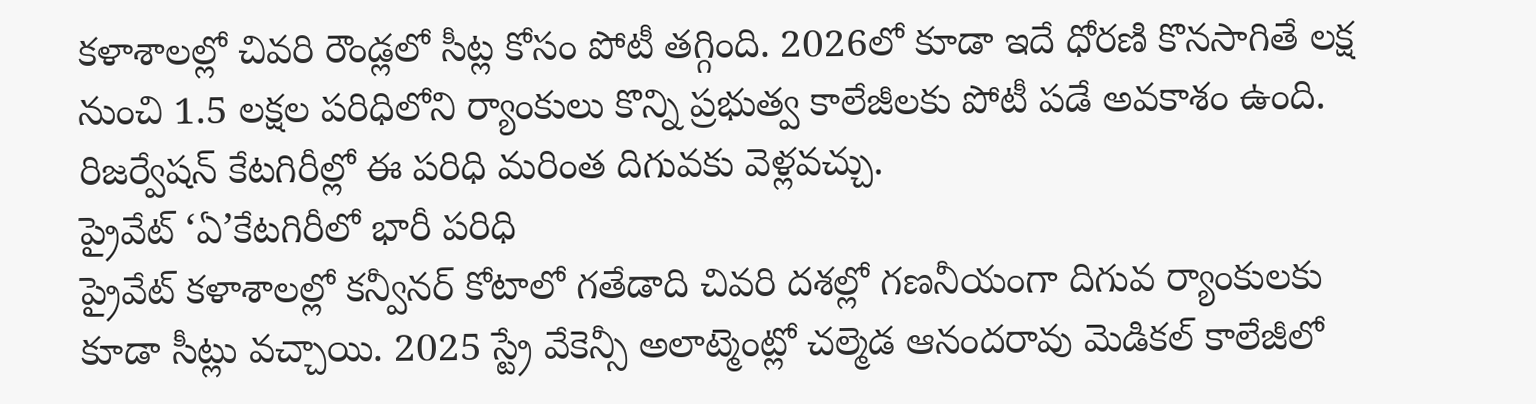కళాశాలల్లో చివరి రౌండ్లలో సీట్ల కోసం పోటీ తగ్గింది. 2026లో కూడా ఇదే ధోరణి కొనసాగితే లక్ష నుంచి 1.5 లక్షల పరిధిలోని ర్యాంకులు కొన్ని ప్రభుత్వ కాలేజీలకు పోటీ పడే అవకాశం ఉంది. రిజర్వేషన్ కేటగిరీల్లో ఈ పరిధి మరింత దిగువకు వెళ్లవచ్చు.
ప్రైవేట్ ‘ఏ’కేటగిరీలో భారీ పరిధి
ప్రైవేట్ కళాశాలల్లో కన్వీనర్ కోటాలో గతేడాది చివరి దశల్లో గణనీయంగా దిగువ ర్యాంకులకు కూడా సీట్లు వచ్చాయి. 2025 స్ట్రే వేకెన్సీ అలాట్మెంట్లో చల్మెడ ఆనందరావు మెడికల్ కాలేజీలో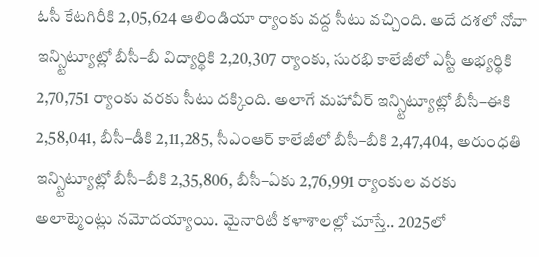ఓసీ కేటగిరీకి 2,05,624 ఆలిండియా ర్యాంకు వద్ద సీటు వచ్చింది. అదే దశలో నోవా ఇన్స్టిట్యూట్లో బీసీ–బీ విద్యార్థికి 2,20,307 ర్యాంకు, సురభి కాలేజీలో ఎస్టీ అభ్యర్థికి 2,70,751 ర్యాంకు వరకు సీటు దక్కింది. అలాగే మహావీర్ ఇన్స్టిట్యూట్లో బీసీ–ఈకి 2,58,041, బీసీ–డీకి 2,11,285, సీఎంఆర్ కాలేజీలో బీసీ–బీకి 2,47,404, అరుంధతి ఇన్స్టిట్యూట్లో బీసీ–బీకి 2,35,806, బీసీ–ఏకు 2,76,991 ర్యాంకుల వరకు అలాట్మెంట్లు నమోదయ్యాయి. మైనారిటీ కళాశాలల్లో చూస్తే.. 2025లో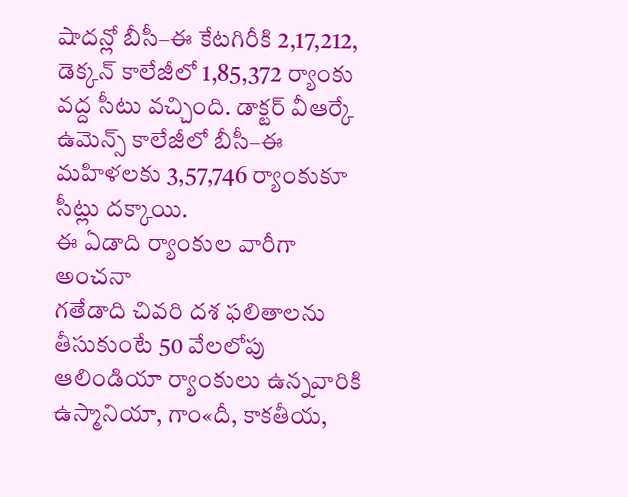షాదన్లో బీసీ–ఈ కేటగిరీకి 2,17,212, డెక్కన్ కాలేజీలో 1,85,372 ర్యాంకు వద్ద సీటు వచ్చింది. డాక్టర్ వీఆర్కే ఉమెన్స్ కాలేజీలో బీసీ–ఈ మహిళలకు 3,57,746 ర్యాంకుకూ సీట్లు దక్కాయి.
ఈ ఏడాది ర్యాంకుల వారీగా అంచనా
గతేడాది చివరి దశ ఫలితాలను తీసుకుంటే 50 వేలలోపు ఆలిండియా ర్యాంకులు ఉన్నవారికి ఉస్మానియా, గాం«దీ, కాకతీయ,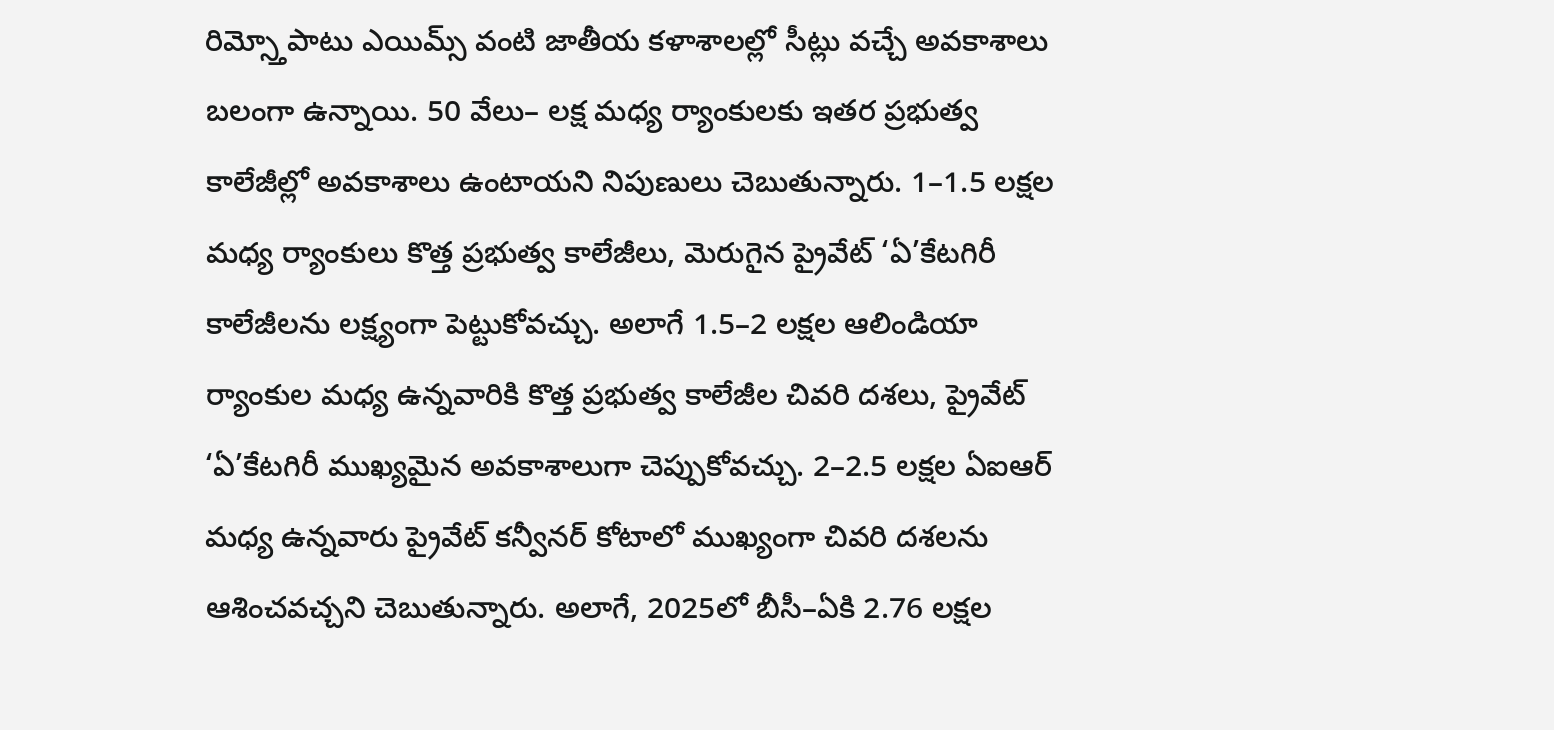రిమ్స్తోపాటు ఎయిమ్స్ వంటి జాతీయ కళాశాలల్లో సీట్లు వచ్చే అవకాశాలు బలంగా ఉన్నాయి. 50 వేలు– లక్ష మధ్య ర్యాంకులకు ఇతర ప్రభుత్వ కాలేజీల్లో అవకాశాలు ఉంటాయని నిపుణులు చెబుతున్నారు. 1–1.5 లక్షల మధ్య ర్యాంకులు కొత్త ప్రభుత్వ కాలేజీలు, మెరుగైన ప్రైవేట్ ‘ఏ’కేటగిరీ కాలేజీలను లక్ష్యంగా పెట్టుకోవచ్చు. అలాగే 1.5–2 లక్షల ఆలిండియా ర్యాంకుల మధ్య ఉన్నవారికి కొత్త ప్రభుత్వ కాలేజీల చివరి దశలు, ప్రైవేట్ ‘ఏ’కేటగిరీ ముఖ్యమైన అవకాశాలుగా చెప్పుకోవచ్చు. 2–2.5 లక్షల ఏఐఆర్ మధ్య ఉన్నవారు ప్రైవేట్ కన్వీనర్ కోటాలో ముఖ్యంగా చివరి దశలను ఆశించవచ్చని చెబుతున్నారు. అలాగే, 2025లో బీసీ–ఏకి 2.76 లక్షల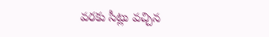వరకు సీట్లు వచ్చిన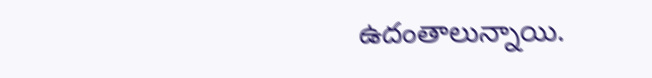ఉదంతాలున్నాయి.